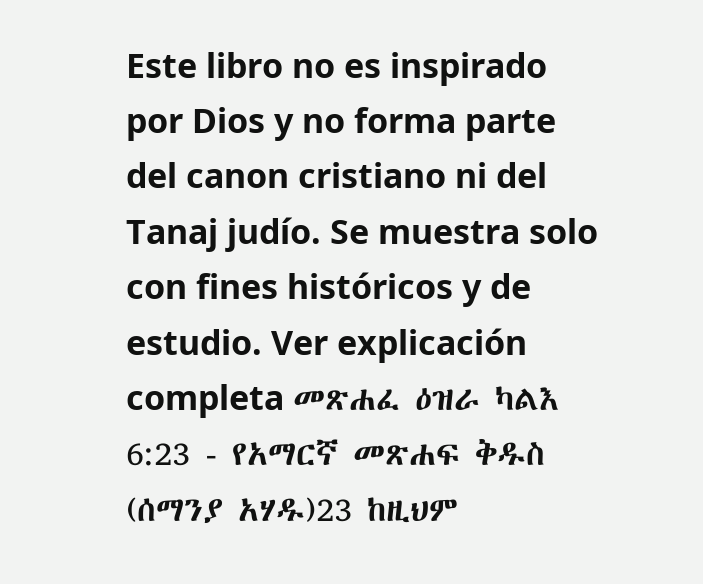Este libro no es inspirado por Dios y no forma parte del canon cristiano ni del Tanaj judío. Se muestra solo con fines históricos y de estudio. Ver explicación completa መጽሐፈ ዕዝራ ካልእ 6:23 - የአማርኛ መጽሐፍ ቅዱስ (ሰማንያ አሃዱ)23 ከዚህም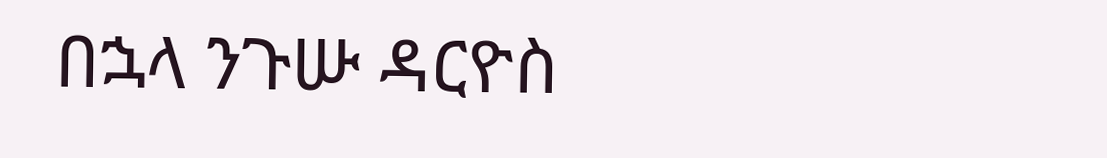በኋላ ንጉሡ ዳርዮስ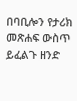በባቢሎን የታሪክ መጽሐፍ ውስጥ ይፈልጉ ዘንድ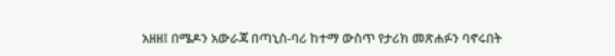አዘዘ፤ በሜዶን አውራጃ በጣኒስ-ባሪ ከተማ ውስጥ የታሪክ መጽሐፉን ባኖሩበት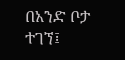በአንድ ቦታ ተገኘ፤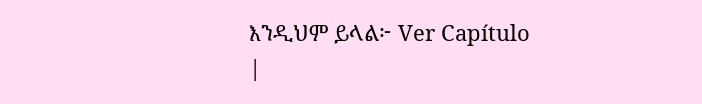እንዲህም ይላል፦ Ver Capítulo |